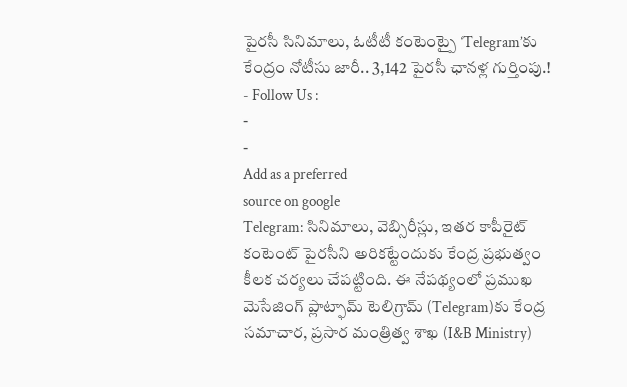పైరసీ సినిమాలు, ఓటీటీ కంటెంట్పై ‘Telegram’కు కేంద్రం నోటీసు జారీ.. 3,142 పైరసీ ఛానళ్ల గుర్తింపు.!
- Follow Us :
-
-
Add as a preferred
source on google
Telegram: సినిమాలు, వెబ్సిరీస్లు, ఇతర కాపీరైట్ కంటెంట్ పైరసీని అరికట్టేందుకు కేంద్ర ప్రభుత్వం కీలక చర్యలు చేపట్టింది. ఈ నేపథ్యంలో ప్రముఖ మెసేజింగ్ ప్లాట్ఫామ్ టెలిగ్రామ్ (Telegram)కు కేంద్ర సమాచార, ప్రసార మంత్రిత్వ శాఖ (I&B Ministry)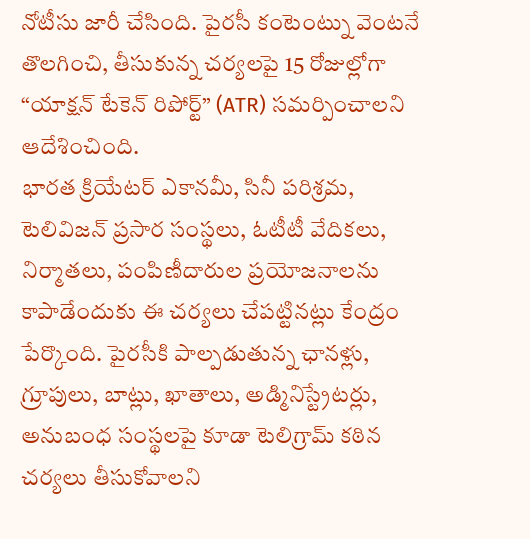నోటీసు జారీ చేసింది. పైరసీ కంటెంట్ను వెంటనే తొలగించి, తీసుకున్న చర్యలపై 15 రోజుల్లోగా “యాక్షన్ టేకెన్ రిపోర్ట్” (ATR) సమర్పించాలని ఆదేశించింది.
భారత క్రియేటర్ ఎకానమీ, సినీ పరిశ్రమ, టెలివిజన్ ప్రసార సంస్థలు, ఓటీటీ వేదికలు, నిర్మాతలు, పంపిణీదారుల ప్రయోజనాలను కాపాడేందుకు ఈ చర్యలు చేపట్టినట్లు కేంద్రం పేర్కొంది. పైరసీకి పాల్పడుతున్న ఛానళ్లు, గ్రూపులు, బాట్లు, ఖాతాలు, అడ్మినిస్ట్రేటర్లు, అనుబంధ సంస్థలపై కూడా టెలిగ్రామ్ కఠిన చర్యలు తీసుకోవాలని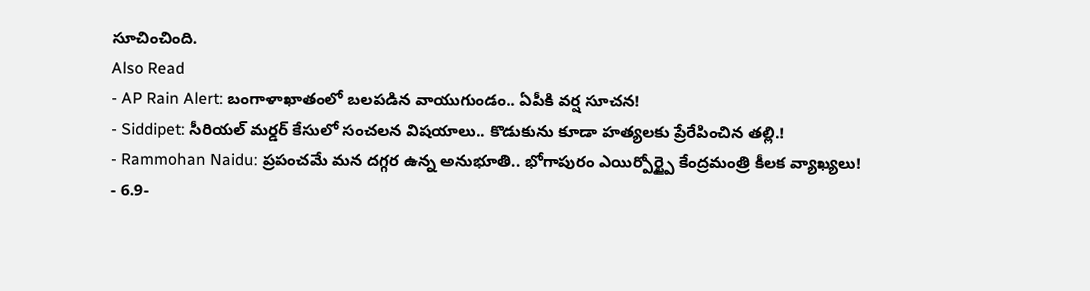సూచించింది.
Also Read
- AP Rain Alert: బంగాళాఖాతంలో బలపడిన వాయుగుండం.. ఏపీకి వర్ష సూచన!
- Siddipet: సీరియల్ మర్డర్ కేసులో సంచలన విషయాలు.. కొడుకును కూడా హత్యలకు ప్రేరేపించిన తల్లి.!
- Rammohan Naidu: ప్రపంచమే మన దగ్గర ఉన్న అనుభూతి.. భోగాపురం ఎయిర్పోర్ట్పై కేంద్రమంత్రి కీలక వ్యాఖ్యలు!
- 6.9-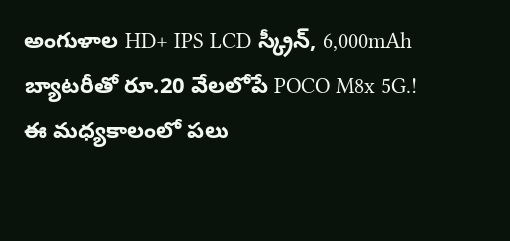అంగుళాల HD+ IPS LCD స్క్రీన్, 6,000mAh బ్యాటరీతో రూ.20 వేలలోపే POCO M8x 5G.!
ఈ మధ్యకాలంలో పలు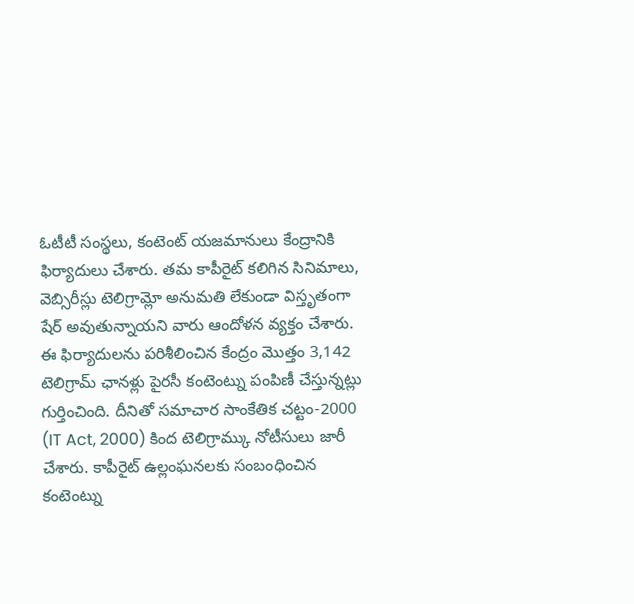ఓటీటీ సంస్థలు, కంటెంట్ యజమానులు కేంద్రానికి ఫిర్యాదులు చేశారు. తమ కాపీరైట్ కలిగిన సినిమాలు, వెబ్సిరీస్లు టెలిగ్రామ్లో అనుమతి లేకుండా విస్తృతంగా షేర్ అవుతున్నాయని వారు ఆందోళన వ్యక్తం చేశారు. ఈ ఫిర్యాదులను పరిశీలించిన కేంద్రం మొత్తం 3,142 టెలిగ్రామ్ ఛానళ్లు పైరసీ కంటెంట్ను పంపిణీ చేస్తున్నట్లు గుర్తించింది. దీనితో సమాచార సాంకేతిక చట్టం-2000 (IT Act, 2000) కింద టెలిగ్రామ్కు నోటీసులు జారీ చేశారు. కాపీరైట్ ఉల్లంఘనలకు సంబంధించిన కంటెంట్ను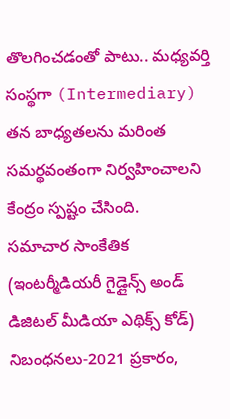తొలగించడంతో పాటు.. మధ్యవర్తి సంస్థగా (Intermediary) తన బాధ్యతలను మరింత సమర్థవంతంగా నిర్వహించాలని కేంద్రం స్పష్టం చేసింది.
సమాచార సాంకేతిక (ఇంటర్మీడియరీ గైడ్లైన్స్ అండ్ డిజిటల్ మీడియా ఎథిక్స్ కోడ్) నిబంధనలు-2021 ప్రకారం,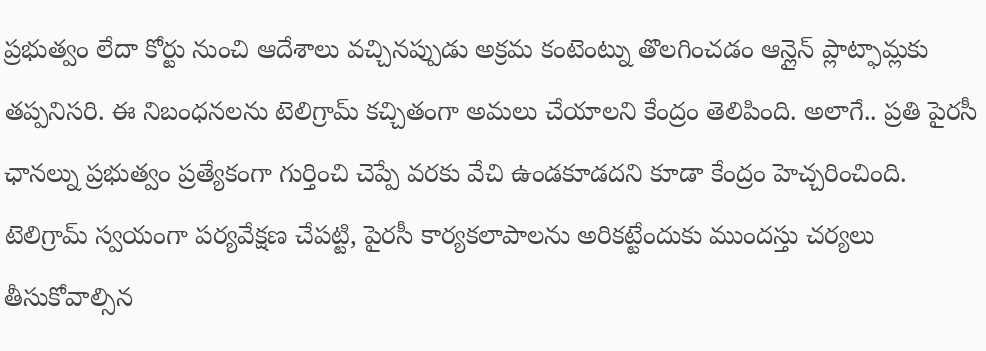ప్రభుత్వం లేదా కోర్టు నుంచి ఆదేశాలు వచ్చినప్పుడు అక్రమ కంటెంట్ను తొలగించడం ఆన్లైన్ ప్లాట్ఫామ్లకు తప్పనిసరి. ఈ నిబంధనలను టెలిగ్రామ్ కచ్చితంగా అమలు చేయాలని కేంద్రం తెలిపింది. అలాగే.. ప్రతి పైరసీ ఛానల్ను ప్రభుత్వం ప్రత్యేకంగా గుర్తించి చెప్పే వరకు వేచి ఉండకూడదని కూడా కేంద్రం హెచ్చరించింది. టెలిగ్రామ్ స్వయంగా పర్యవేక్షణ చేపట్టి, పైరసీ కార్యకలాపాలను అరికట్టేందుకు ముందస్తు చర్యలు తీసుకోవాల్సిన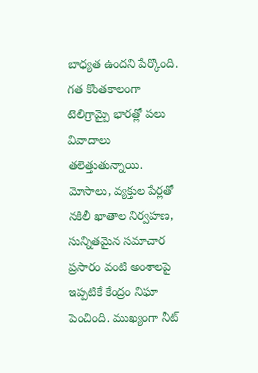బాధ్యత ఉందని పేర్కొంది.
గత కొంతకాలంగా టెలిగ్రామ్పై భారత్లో పలు వివాదాలు తలెత్తుతున్నాయి. మోసాలు, వ్యక్తుల పేర్లతో నకిలీ ఖాతాల నిర్వహణ, సున్నితమైన సమాచార ప్రసారం వంటి అంశాలపై ఇప్పటికే కేంద్రం నిఘా పెంచింది. ముఖ్యంగా నీట్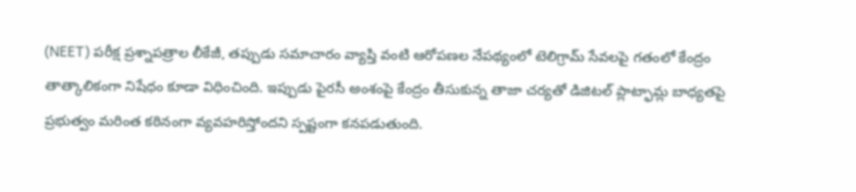(NEET) పరీక్ష ప్రశ్నాపత్రాల లీకేజీ, తప్పుడు సమాచారం వ్యాప్తి వంటి ఆరోపణల నేపథ్యంలో టెలిగ్రామ్ సేవలపై గతంలో కేంద్రం తాత్కాలికంగా నిషేధం కూడా విధించింది. ఇప్పుడు పైరసీ అంశంపై కేంద్రం తీసుకున్న తాజా చర్యతో డిజిటల్ ప్లాట్ఫామ్ల బాధ్యతపై ప్రభుత్వం మరింత కఠినంగా వ్యవహరిస్తోందని స్పష్టంగా కనపడుతుంది.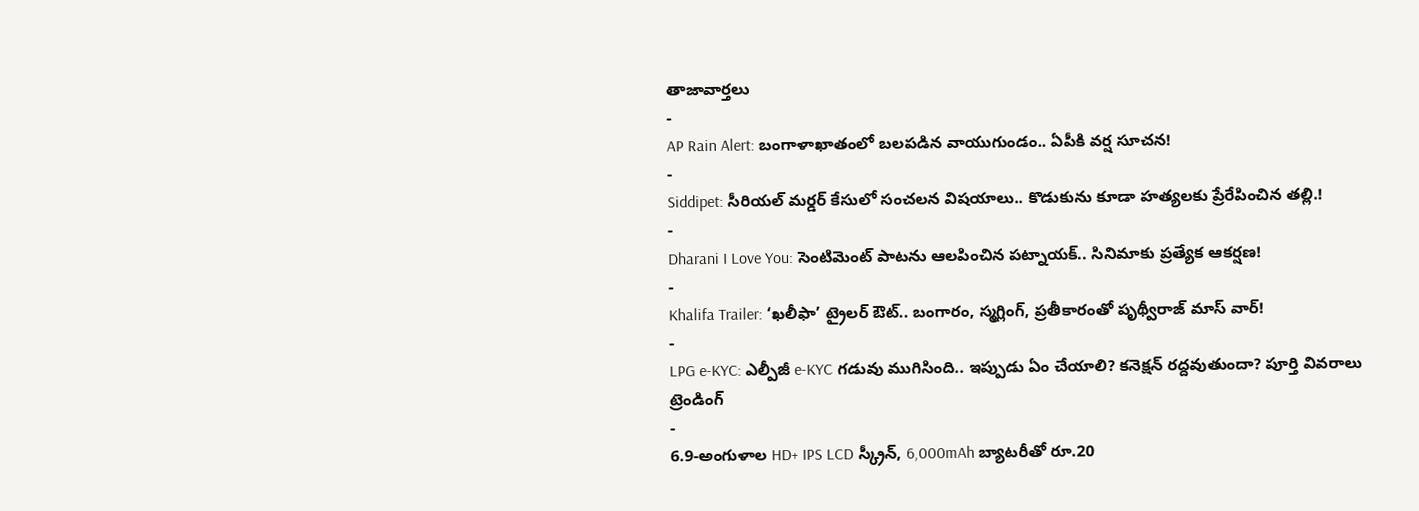తాజావార్తలు
-
AP Rain Alert: బంగాళాఖాతంలో బలపడిన వాయుగుండం.. ఏపీకి వర్ష సూచన!
-
Siddipet: సీరియల్ మర్డర్ కేసులో సంచలన విషయాలు.. కొడుకును కూడా హత్యలకు ప్రేరేపించిన తల్లి.!
-
Dharani I Love You: సెంటిమెంట్ పాటను ఆలపించిన పట్నాయక్.. సినిమాకు ప్రత్యేక ఆకర్షణ!
-
Khalifa Trailer: ‘ఖలీఫా’ ట్రైలర్ ఔట్.. బంగారం, స్మగ్లింగ్, ప్రతీకారంతో పృథ్వీరాజ్ మాస్ వార్!
-
LPG e-KYC: ఎల్పీజీ e-KYC గడువు ముగిసింది.. ఇప్పుడు ఏం చేయాలి? కనెక్షన్ రద్దవుతుందా? పూర్తి వివరాలు
ట్రెండింగ్
-
6.9-అంగుళాల HD+ IPS LCD స్క్రీన్, 6,000mAh బ్యాటరీతో రూ.20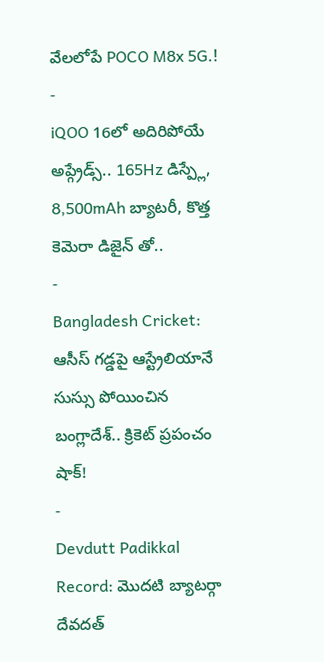వేలలోపే POCO M8x 5G.!
-
iQOO 16లో అదిరిపోయే అప్గ్రేడ్స్.. 165Hz డిస్ప్లే, 8,500mAh బ్యాటరీ, కొత్త కెమెరా డిజైన్ తో..
-
Bangladesh Cricket: ఆసీస్ గడ్డపై ఆస్ట్రేలియానే సుస్సు పోయించిన బంగ్లాదేశ్.. క్రికెట్ ప్రపంచం షాక్!
-
Devdutt Padikkal Record: మొదటి బ్యాటర్గా దేవదత్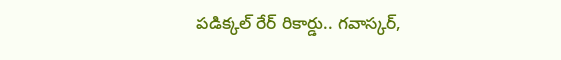పడిక్కల్ రేర్ రికార్డు.. గవాస్కర్,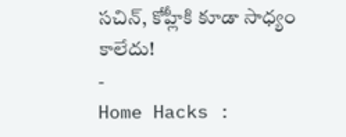సచిన్, కోహ్లీకి కూడా సాధ్యం కాలేదు!
-
Home Hacks :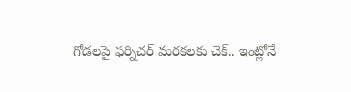గోడలపై ఫర్నిచర్ మరకలకు చెక్.. ఇంట్లోనే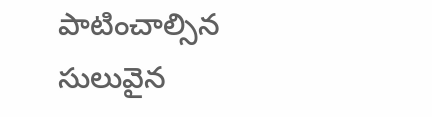పాటించాల్సిన సులువైన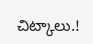చిట్కాలు.!